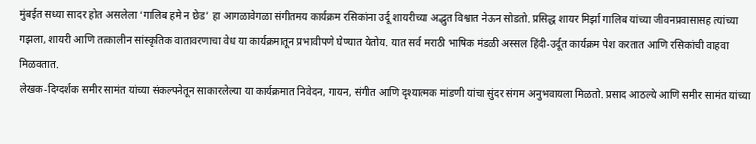मुंबईत सध्या सादर होत असलेला ‘गालिब हमे न छेड’ हा आगळावेगळा संगीतमय कार्यक्रम रसिकांना उर्दू शायरीच्या अद्भुत विश्वात नेऊन सोडतो. प्रसिद्ध शायर मिर्झा गालिब यांच्या जीवनप्रवासासह त्यांच्या गझला, शायरी आणि तत्कालीन सांस्कृतिक वातावरणाचा वेध या कार्यक्रमातून प्रभावीपणे घेण्यात येतोय. यात सर्व मराठी भाषिक मंडळी अस्सल हिंदी-उर्दूत कार्यक्रम पेश करतात आणि रसिकांची वाहवा मिळवतात.
लेखक-दिग्दर्शक समीर सामंत यांच्या संकल्पनेतून साकारलेल्या या कार्यक्रमात निवेदन, गायन, संगीत आणि दृश्यात्मक मांडणी यांचा सुंदर संगम अनुभवायला मिळतो. प्रसाद आठल्ये आणि समीर सामंत यांच्या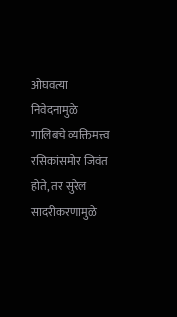ओघवत्या निवेदनामुळे गालिबचे व्यक्तिमत्त्व रसिकांसमोर जिवंत होते, तर सुरेल सादरीकरणामुळे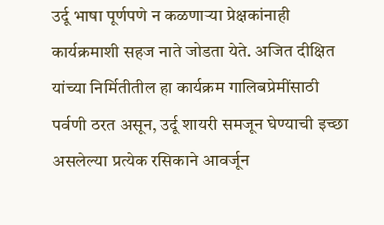उर्दू भाषा पूर्णपणे न कळणाऱ्या प्रेक्षकांनाही कार्यक्रमाशी सहज नाते जोडता येते. अजित दीक्षित यांच्या निर्मितीतील हा कार्यक्रम गालिबप्रेमींसाठी पर्वणी ठरत असून, उर्दू शायरी समजून घेण्याची इच्छा असलेल्या प्रत्येक रसिकाने आवर्जून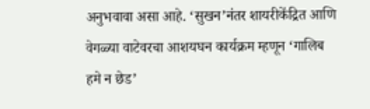अनुभवावा असा आहे. ‘सुखन’नंतर शायरीकेंद्रित आणि वेगळ्या वाटेवरचा आशयघन कार्यक्रम म्हणून ‘गालिब हमे न छेड’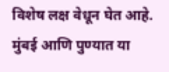विशेष लक्ष वेधून घेत आहे. मुंबई आणि पुण्यात या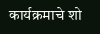कार्यक्रमाचे शो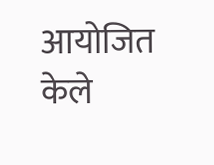आयोजित केले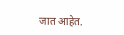जात आहेत.